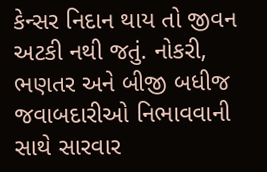કેન્સર નિદાન થાય તો જીવન અટકી નથી જતું. નોકરી, ભણતર અને બીજી બધીજ જવાબદારીઓ નિભાવવાની સાથે સારવાર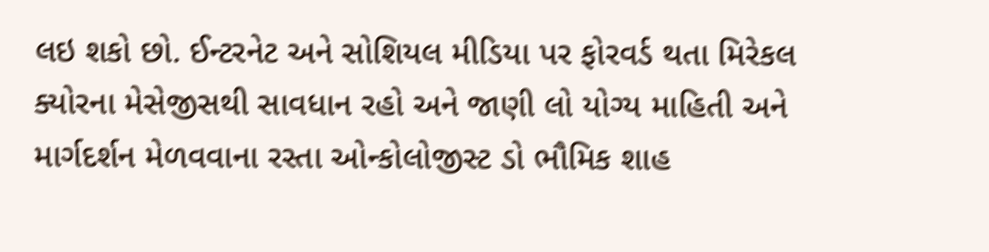લઇ શકો છો. ઈન્ટરનેટ અને સોશિયલ મીડિયા પર ફોરવર્ડ થતા મિરેકલ ક્યોરના મેસેજીસથી સાવધાન રહો અને જાણી લો યોગ્ય માહિતી અને માર્ગદર્શન મેળવવાના રસ્તા ઓન્કોલોજીસ્ટ ડો ભૌમિક શાહ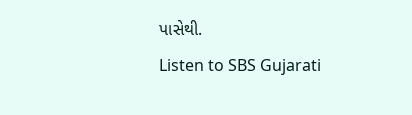પાસેથી.
Listen to SBS Gujarati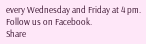every Wednesday and Friday at 4 pm.
Follow us on Facebook.
Share